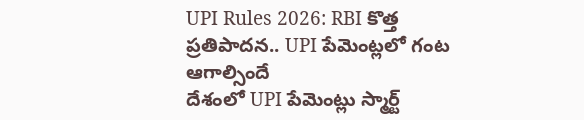UPI Rules 2026: RBI కొత్త ప్రతిపాదన.. UPI పేమెంట్లలో గంట ఆగాల్సిందే
దేశంలో UPI పేమెంట్లు స్మార్ట్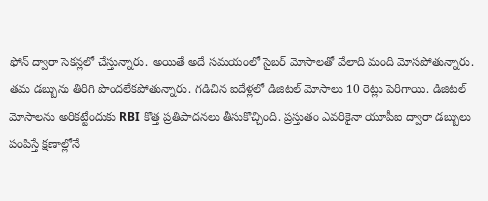ఫోన్ ద్వారా సెకన్లలో చేస్తున్నారు. అయితే అదే సమయంలో సైబర్ మోసాలతో వేలాది మంది మోసపోతున్నారు. తమ డబ్బును తిరిగి పొందలేకపోతున్నారు. గడిచిన ఐదేళ్లలో డిజిటల్ మోసాలు 10 రెట్లు పెరిగాయి. డిజిటల్ మోసాలను అరికట్టేందుకు RBI కొత్త ప్రతిపాదనలు తీసుకొచ్చింది. ప్రస్తుతం ఎవరికైనా యూపీఐ ద్వారా డబ్బులు పంపిస్తే క్షణాల్లోనే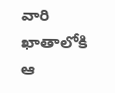వారి ఖాతాలోకి ఆ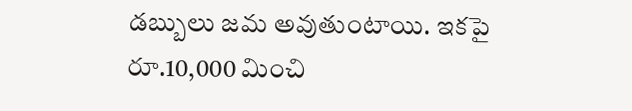డబ్బులు జమ అవుతుంటాయి. ఇకపై రూ.10,000 మించి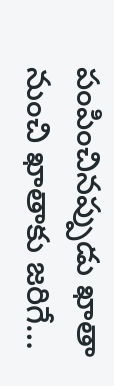పంపించినప్పుడు ఖాతా నుంచి ఖాతాకు జరిగే…